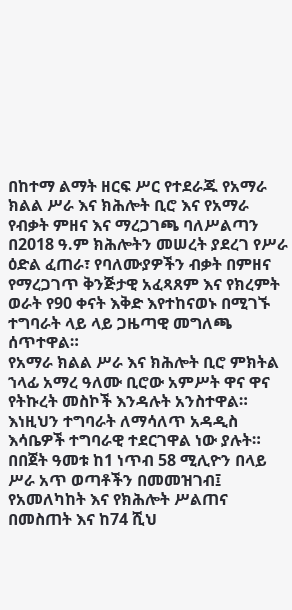በከተማ ልማት ዘርፍ ሥር የተደራጁ የአማራ ክልል ሥራ እና ክሕሎት ቢሮ እና የአማራ የብቃት ምዘና እና ማረጋገጫ ባለሥልጣን በ2018 ዓ.ም ክሕሎትን መሠረት ያደረገ የሥራ ዕድል ፈጠራ፣ የባለሙያዎችን ብቃት በምዘና የማረጋገጥ ቅንጅታዊ አፈጻጸም እና የክረምት ወራት የ90 ቀናት እቅድ እየተከናወኑ በሚገኙ ተግባራት ላይ ላይ ጋዜጣዊ መግለጫ ሰጥተዋል።
የአማራ ክልል ሥራ እና ክሕሎት ቢሮ ምክትል ኀላፊ አማረ ዓለሙ ቢሮው አምሥት ዋና ዋና የትኩረት መስኮች እንዳሉት አንስተዋል። እነዚህን ተግባራት ለማሳለጥ አዳዲስ እሳቤዎች ተግባራዊ ተደርገዋል ነው ያሉት።
በበጀት ዓመቱ ከ1 ነጥብ 58 ሚሊዮን በላይ ሥራ አጥ ወጣቶችን በመመዝገብ፤ የአመለካከት እና የክሕሎት ሥልጠና በመስጠት እና ከ74 ሺህ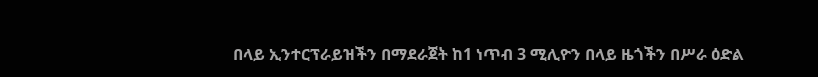በላይ ኢንተርፕራይዝችን በማደራጀት ከ1 ነጥብ 3 ሚሊዮን በላይ ዜጎችን በሥራ ዕድል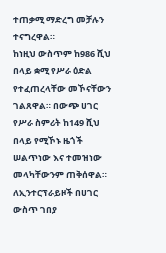ተጠቃሚ ማድረግ መቻሉን ተናግረዋል።
ከነዚህ ውስጥም ከ986 ሺህ በላይ ቋሚ የሥራ ዕድል የተፈጠረላቸው መኾናቸውን ገልጸዋል። በውጭ ሀገር የሥራ ስምሪት ከ149 ሺህ በላይ የሚኾኑ ዜጎች ሠልጥነው እና ተመዝነው መላካቸውንም ጠቅሰዋል።
ለኢንተርፕራይዞች በሀገር ውስጥ ገበያ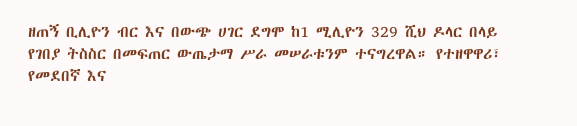ዘጠኝ ቢሊዮን ብር እና በውጭ ሀገር ደግሞ ከ1 ሚሊዮን 329 ሺህ ዶላር በላይ የገበያ ትስስር በመፍጠር ውጤታማ ሥራ መሠራቱንም ተናግረዋል። የተዘዋዋሪ፣ የመደበኛ እና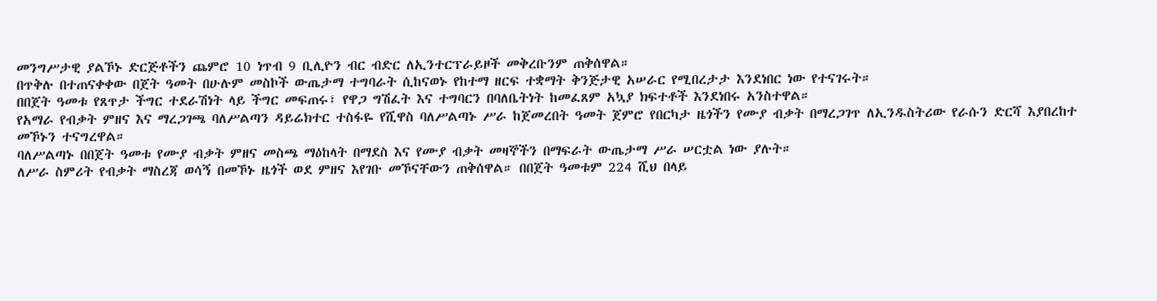መንግሥታዊ ያልኾኑ ድርጅቶችን ጨምሮ 10 ነጥብ 9 ቢሊዮን ብር ብድር ለኢንተርፕራይዞች መቅረቡንም ጠቅሰዋል።
በጥቅሉ በተጠናቀቀው በጀት ዓመት በሁሉም መስኮች ውጤታማ ተግባራት ሲከናወኑ የከተማ ዘርፍ ተቋማት ቅንጅታዊ አሠራር የሚበረታታ እንደነበር ነው የተናገሩት።
በበጀት ዓመቱ የጸጥታ ችግር ተደራሽነት ላይ ችግር መፍጠሩ፣ የዋጋ ግሽፈት እና ተግባርን በባለቤትነት ከመፈጸም አኳያ ክፍተቶች እንደነበሩ አንስተዋል።
የአማራ የብቃት ምዘና እና ማረጋገጫ ባለሥልጣን ዳይሬክተር ተስፋዬ የሺዋስ ባለሥልጣኑ ሥራ ከጀመረበት ዓመት ጀምሮ የበርካታ ዜጎችን የሙያ ብቃት በማረጋገጥ ለኢንዱስትሪው የራሱን ድርሻ እያበረከተ መኾኑን ተናግረዋል።
ባለሥልጣኑ በበጀት ዓመቱ የሙያ ብቃት ምዘና መስጫ ማዕከላት በማደስ እና የሙያ ብቃት መዛኞችን በማፍራት ውጤታማ ሥራ ሠርቷል ነው ያሉት።
ለሥራ ስምሪት የብቃት ማስረጃ ወሳኝ በመኾኑ ዜጎች ወደ ምዘና እየገቡ መኾናቸውን ጠቅሰዋል። በበጀት ዓመቱም 224 ሺህ በላይ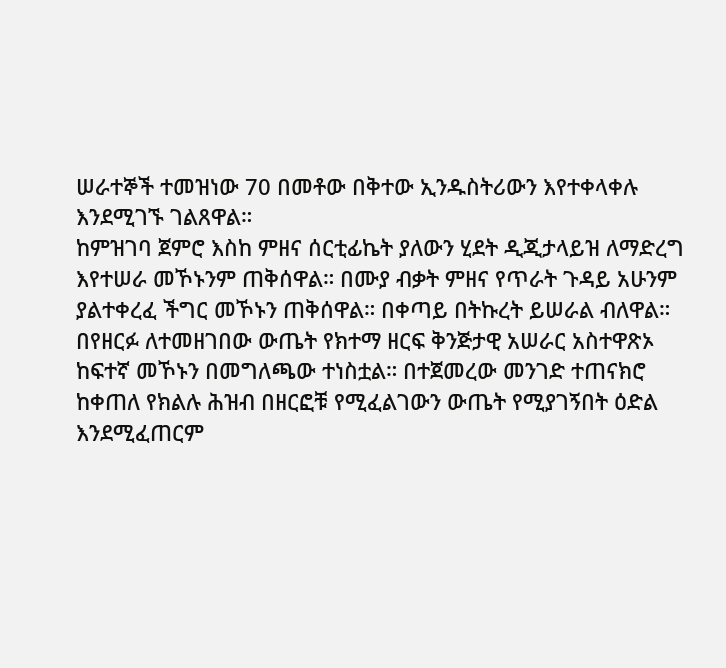ሠራተኞች ተመዝነው 70 በመቶው በቅተው ኢንዱስትሪውን እየተቀላቀሉ እንደሚገኙ ገልጸዋል።
ከምዝገባ ጀምሮ እስከ ምዘና ሰርቲፊኬት ያለውን ሂደት ዲጂታላይዝ ለማድረግ እየተሠራ መኾኑንም ጠቅሰዋል። በሙያ ብቃት ምዘና የጥራት ጉዳይ አሁንም ያልተቀረፈ ችግር መኾኑን ጠቅሰዋል። በቀጣይ በትኩረት ይሠራል ብለዋል።
በየዘርፉ ለተመዘገበው ውጤት የክተማ ዘርፍ ቅንጅታዊ አሠራር አስተዋጽኦ ከፍተኛ መኾኑን በመግለጫው ተነስቷል። በተጀመረው መንገድ ተጠናክሮ ከቀጠለ የክልሉ ሕዝብ በዘርፎቹ የሚፈልገውን ውጤት የሚያገኝበት ዕድል እንደሚፈጠርም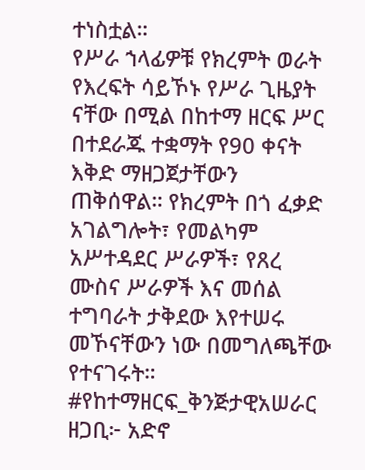ተነስቷል።
የሥራ ኀላፊዎቹ የክረምት ወራት የእረፍት ሳይኾኑ የሥራ ጊዜያት ናቸው በሚል በከተማ ዘርፍ ሥር በተደራጁ ተቋማት የ90 ቀናት እቅድ ማዘጋጀታቸውን ጠቅሰዋል። የክረምት በጎ ፈቃድ አገልግሎት፣ የመልካም አሥተዳደር ሥራዎች፣ የጸረ ሙስና ሥራዎች እና መሰል ተግባራት ታቅደው እየተሠሩ መኾናቸውን ነው በመግለጫቸው የተናገሩት።
#የከተማዘርፍ_ቅንጅታዊአሠራር
ዘጋቢ፦ አድኖ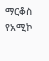ማርቆስ
የአሚኮ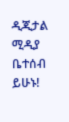ዲጂታል ሚዲያ ቤተሰብ ይሁኑ!